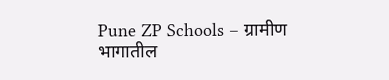Pune ZP Schools – ग्रामीण भागातील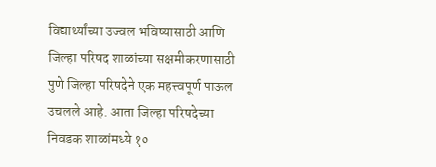विद्यार्थ्यांच्या उज्वल भविष्यासाठी आणि जिल्हा परिषद शाळांच्या सक्षमीकरणासाठी पुणे जिल्हा परिषदेने एक महत्त्वपूर्ण पाऊल उचलले आहे. आता जिल्हा परिषदेच्या निवडक शाळांमध्ये १०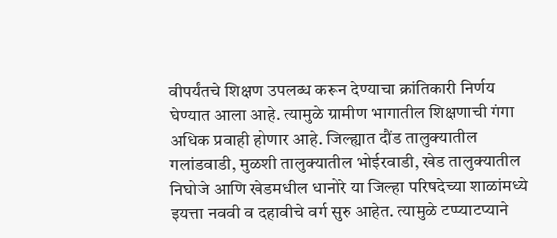वीपर्यंतचे शिक्षण उपलब्ध करून देण्याचा क्रांतिकारी निर्णय घेण्यात आला आहे. त्यामुळे ग्रामीण भागातील शिक्षणाची गंगा अधिक प्रवाही होणार आहे. जिल्ह्यात दौंड तालुक्यातील गलांडवाडी, मुळशी तालुक्यातील भोईरवाडी, खेड तालुक्यातील निघोजे आणि खेडमधील धानोरे या जिल्हा परिषदेच्या शाळांमध्ये इयत्ता नववी व दहावीचे वर्ग सुरु आहेत. त्यामुळे टप्प्याटप्याने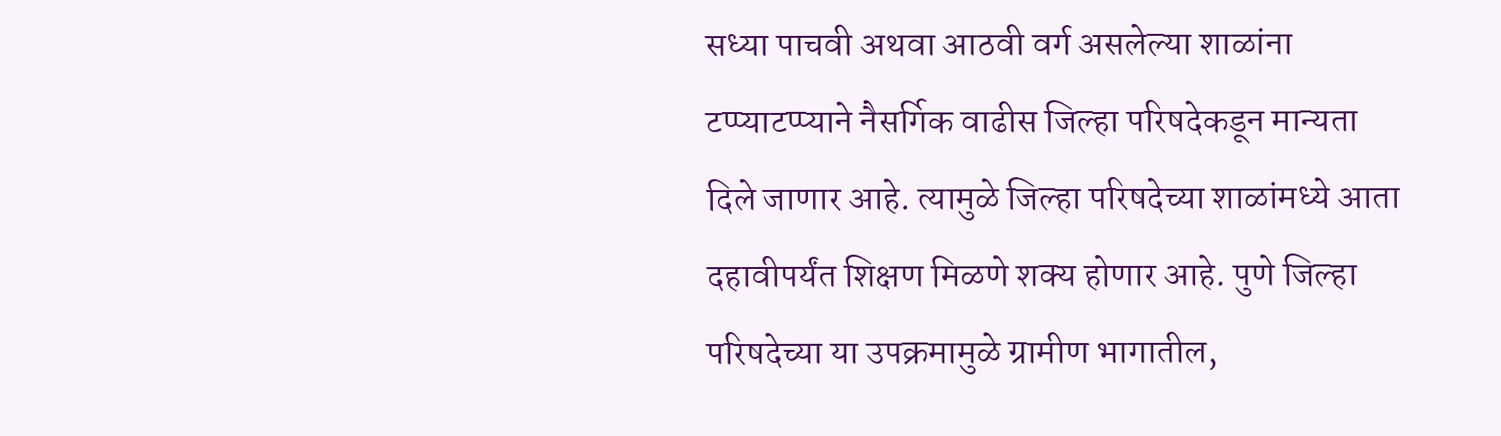सध्या पाचवी अथवा आठवी वर्ग असलेल्या शाळांना टप्प्याटप्प्याने नैसर्गिक वाढीस जिल्हा परिषदेकडून मान्यता दिले जाणार आहे. त्यामुळे जिल्हा परिषदेच्या शाळांमध्ये आता दहावीपर्यंत शिक्षण मिळणे शक्य होणार आहे. पुणे जिल्हा परिषदेच्या या उपक्रमामुळे ग्रामीण भागातील,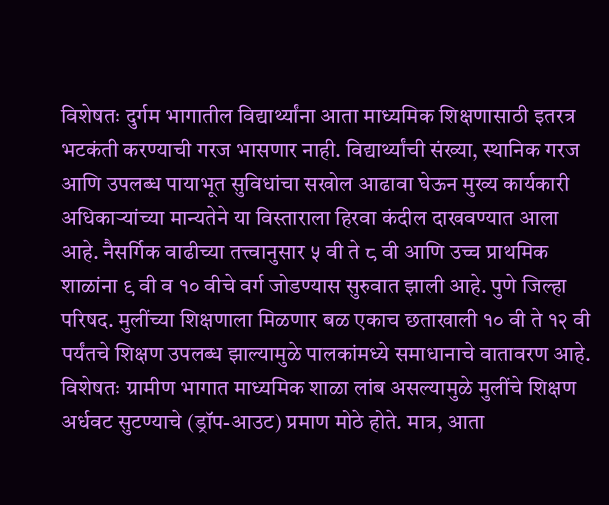विशेषतः दुर्गम भागातील विद्यार्थ्यांना आता माध्यमिक शिक्षणासाठी इतरत्र भटकंती करण्याची गरज भासणार नाही. विद्यार्थ्यांची संख्या, स्थानिक गरज आणि उपलब्ध पायाभूत सुविधांचा सखोल आढावा घेऊन मुख्य कार्यकारी अधिकाऱ्यांच्या मान्यतेने या विस्ताराला हिरवा कंदील दाखवण्यात आला आहे. नैसर्गिक वाढीच्या तत्त्वानुसार ५ वी ते ८ वी आणि उच्च प्राथमिक शाळांना ९ वी व १० वीचे वर्ग जोडण्यास सुरुवात झाली आहे. पुणे जिल्हा परिषद. मुलींच्या शिक्षणाला मिळणार बळ एकाच छताखाली १० वी ते १२ वी पर्यंतचे शिक्षण उपलब्ध झाल्यामुळे पालकांमध्ये समाधानाचे वातावरण आहे. विशेषतः ग्रामीण भागात माध्यमिक शाळा लांब असल्यामुळे मुलींचे शिक्षण अर्धवट सुटण्याचे (ड्रॉप-आउट) प्रमाण मोठे होते. मात्र, आता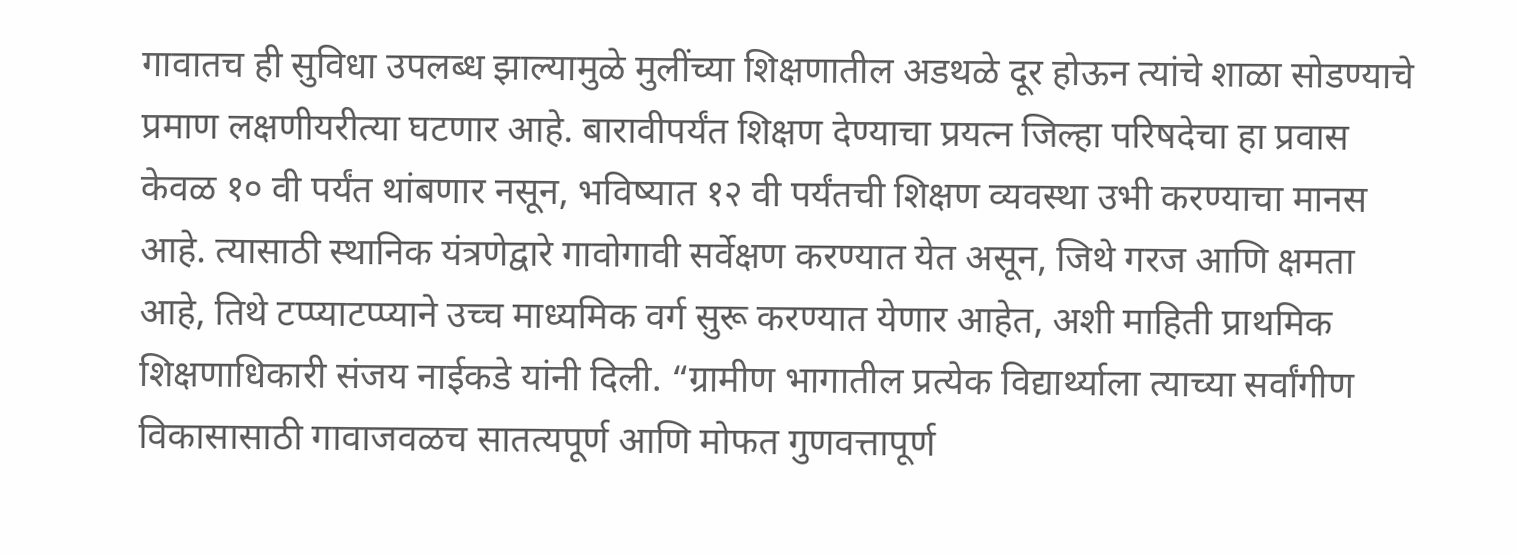गावातच ही सुविधा उपलब्ध झाल्यामुळे मुलींच्या शिक्षणातील अडथळे दूर होऊन त्यांचे शाळा सोडण्याचे प्रमाण लक्षणीयरीत्या घटणार आहे. बारावीपर्यंत शिक्षण देण्याचा प्रयत्न जिल्हा परिषदेचा हा प्रवास केवळ १० वी पर्यंत थांबणार नसून, भविष्यात १२ वी पर्यंतची शिक्षण व्यवस्था उभी करण्याचा मानस आहे. त्यासाठी स्थानिक यंत्रणेद्वारे गावोगावी सर्वेक्षण करण्यात येत असून, जिथे गरज आणि क्षमता आहे, तिथे टप्प्याटप्प्याने उच्च माध्यमिक वर्ग सुरू करण्यात येणार आहेत, अशी माहिती प्राथमिक शिक्षणाधिकारी संजय नाईकडे यांनी दिली. “ग्रामीण भागातील प्रत्येक विद्यार्थ्याला त्याच्या सर्वांगीण विकासासाठी गावाजवळच सातत्यपूर्ण आणि मोफत गुणवत्तापूर्ण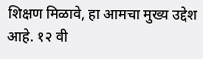शिक्षण मिळावे, हा आमचा मुख्य उद्देश आहे. १२ वी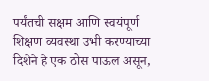पर्यंतची सक्षम आणि स्वयंपूर्ण शिक्षण व्यवस्था उभी करण्याच्या दिशेने हे एक ठोस पाऊल असून,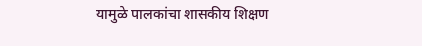यामुळे पालकांचा शासकीय शिक्षण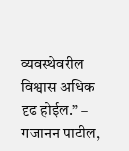व्यवस्थेवरील विश्वास अधिक दृढ होईल.” – गजानन पाटील,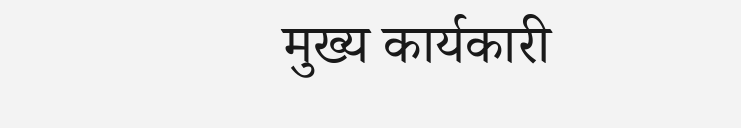मुख्य कार्यकारी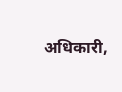अधिकारी,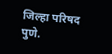जिल्हा परिषद पुणे.